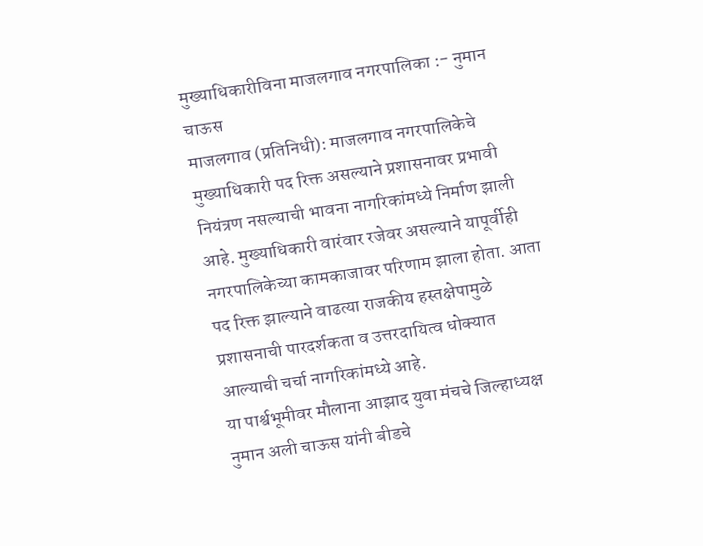मुख्याधिकारीविना माजलगाव नगरपालिका :- नुमान चाऊस
माजलगाव (प्रतिनिधी): माजलगाव नगरपालिकेचे मुख्याधिकारी पद रिक्त असल्याने प्रशासनावर प्रभावी नियंत्रण नसल्याची भावना नागरिकांमध्ये निर्माण झाली आहे. मुख्याधिकारी वारंवार रजेवर असल्याने यापूर्वीही नगरपालिकेच्या कामकाजावर परिणाम झाला होता. आता पद रिक्त झाल्याने वाढत्या राजकीय हस्तक्षेपामुळे प्रशासनाची पारदर्शकता व उत्तरदायित्व धोक्यात आल्याची चर्चा नागरिकांमध्ये आहे.
या पार्श्वभूमीवर मौलाना आझाद युवा मंचचे जिल्हाध्यक्ष नुमान अली चाऊस यांनी बीडचे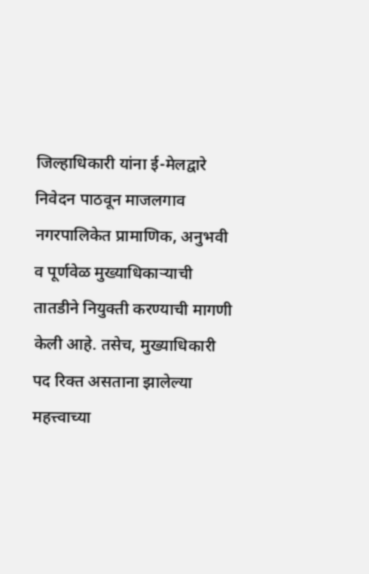जिल्हाधिकारी यांना ई-मेलद्वारे निवेदन पाठवून माजलगाव नगरपालिकेत प्रामाणिक, अनुभवी व पूर्णवेळ मुख्याधिकाऱ्याची तातडीने नियुक्ती करण्याची मागणी केली आहे. तसेच, मुख्याधिकारी पद रिक्त असताना झालेल्या महत्त्वाच्या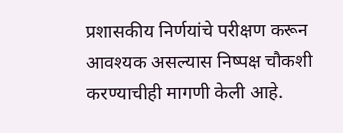प्रशासकीय निर्णयांचे परीक्षण करून आवश्यक असल्यास निष्पक्ष चौकशी करण्याचीही मागणी केली आहे.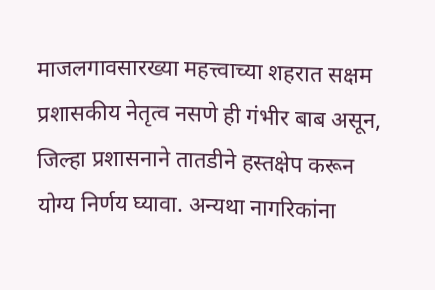माजलगावसारख्या महत्त्वाच्या शहरात सक्षम प्रशासकीय नेतृत्व नसणे ही गंभीर बाब असून, जिल्हा प्रशासनाने तातडीने हस्तक्षेप करून योग्य निर्णय घ्यावा. अन्यथा नागरिकांना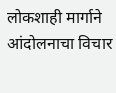लोकशाही मार्गाने आंदोलनाचा विचार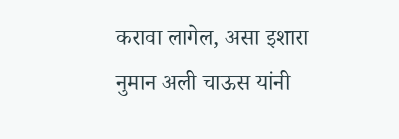करावा लागेल, असा इशारा नुमान अली चाऊस यांनी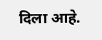दिला आहे.